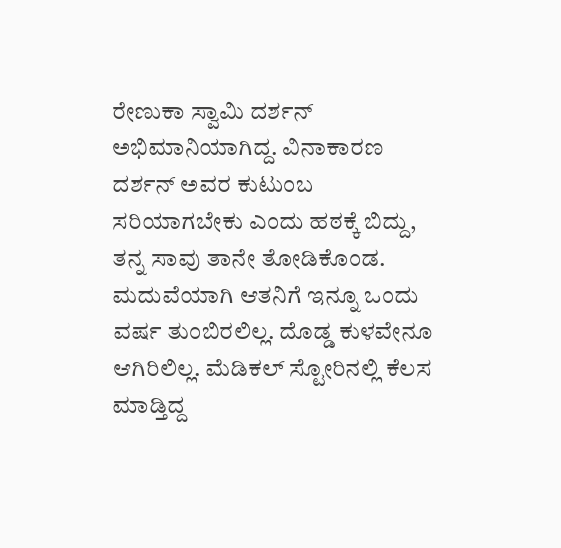ರೇಣುಕಾ ಸ್ವಾಮಿ ದರ್ಶನ್ ಅಭಿಮಾನಿಯಾಗಿದ್ದ. ವಿನಾಕಾರಣ ದರ್ಶನ್ ಅವರ ಕುಟುಂಬ ಸರಿಯಾಗಬೇಕು ಎಂದು ಹಠಕ್ಕೆ ಬಿದ್ದು, ತನ್ನ ಸಾವು ತಾನೇ ತೋಡಿಕೊಂಡ.
ಮದುವೆಯಾಗಿ ಆತನಿಗೆ ಇನ್ನೂ ಒಂದು ವರ್ಷ ತುಂಬಿರಲಿಲ್ಲ. ದೊಡ್ಡ ಕುಳವೇನೂ ಆಗಿರಿಲಿಲ್ಲ. ಮೆಡಿಕಲ್ ಸ್ಟೋರಿನಲ್ಲಿ ಕೆಲಸ ಮಾಡ್ತಿದ್ದ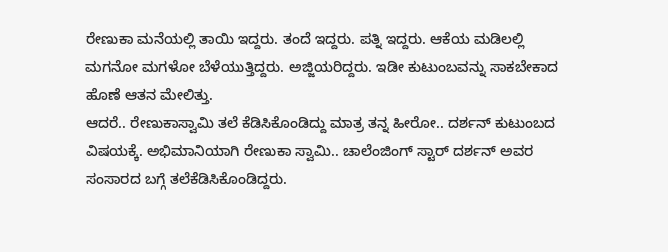ರೇಣುಕಾ ಮನೆಯಲ್ಲಿ ತಾಯಿ ಇದ್ದರು. ತಂದೆ ಇದ್ದರು. ಪತ್ನಿ ಇದ್ದರು. ಆಕೆಯ ಮಡಿಲಲ್ಲಿ ಮಗನೋ ಮಗಳೋ ಬೆಳೆಯುತ್ತಿದ್ದರು. ಅಜ್ಜಿಯರಿದ್ದರು. ಇಡೀ ಕುಟುಂಬವನ್ನು ಸಾಕಬೇಕಾದ ಹೊಣೆ ಆತನ ಮೇಲಿತ್ತು.
ಆದರೆ.. ರೇಣುಕಾಸ್ವಾಮಿ ತಲೆ ಕೆಡಿಸಿಕೊಂಡಿದ್ದು ಮಾತ್ರ ತನ್ನ ಹೀರೋ.. ದರ್ಶನ್ ಕುಟುಂಬದ ವಿಷಯಕ್ಕೆ. ಅಭಿಮಾನಿಯಾಗಿ ರೇಣುಕಾ ಸ್ವಾಮಿ.. ಚಾಲೆಂಜಿಂಗ್ ಸ್ಟಾರ್ ದರ್ಶನ್ ಅವರ ಸಂಸಾರದ ಬಗ್ಗೆ ತಲೆಕೆಡಿಸಿಕೊಂಡಿದ್ದರು.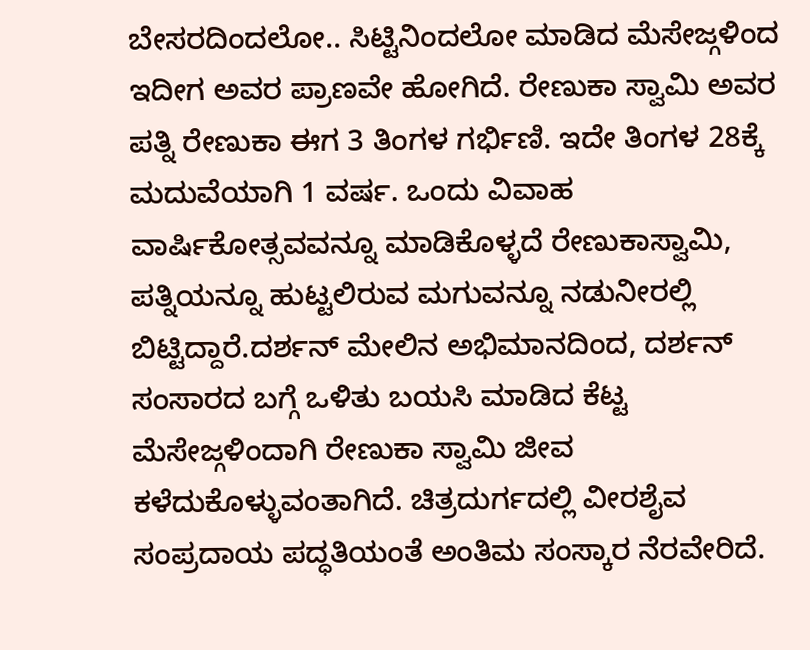ಬೇಸರದಿಂದಲೋ.. ಸಿಟ್ಟಿನಿಂದಲೋ ಮಾಡಿದ ಮೆಸೇಜ್ಗಳಿಂದ ಇದೀಗ ಅವರ ಪ್ರಾಣವೇ ಹೋಗಿದೆ. ರೇಣುಕಾ ಸ್ವಾಮಿ ಅವರ ಪತ್ನಿ ರೇಣುಕಾ ಈಗ 3 ತಿಂಗಳ ಗರ್ಭಿಣಿ. ಇದೇ ತಿಂಗಳ 28ಕ್ಕೆ ಮದುವೆಯಾಗಿ 1 ವರ್ಷ. ಒಂದು ವಿವಾಹ ವಾರ್ಷಿಕೋತ್ಸವವನ್ನೂ ಮಾಡಿಕೊಳ್ಳದೆ ರೇಣುಕಾಸ್ವಾಮಿ, ಪತ್ನಿಯನ್ನೂ ಹುಟ್ಟಲಿರುವ ಮಗುವನ್ನೂ ನಡುನೀರಲ್ಲಿ ಬಿಟ್ಟಿದ್ದಾರೆ.ದರ್ಶನ್ ಮೇಲಿನ ಅಭಿಮಾನದಿಂದ, ದರ್ಶನ್ ಸಂಸಾರದ ಬಗ್ಗೆ ಒಳಿತು ಬಯಸಿ ಮಾಡಿದ ಕೆಟ್ಟ ಮೆಸೇಜ್ಗಳಿಂದಾಗಿ ರೇಣುಕಾ ಸ್ವಾಮಿ ಜೀವ ಕಳೆದುಕೊಳ್ಳುವಂತಾಗಿದೆ. ಚಿತ್ರದುರ್ಗದಲ್ಲಿ ವೀರಶೈವ ಸಂಪ್ರದಾಯ ಪದ್ಧತಿಯಂತೆ ಅಂತಿಮ ಸಂಸ್ಕಾರ ನೆರವೇರಿದೆ.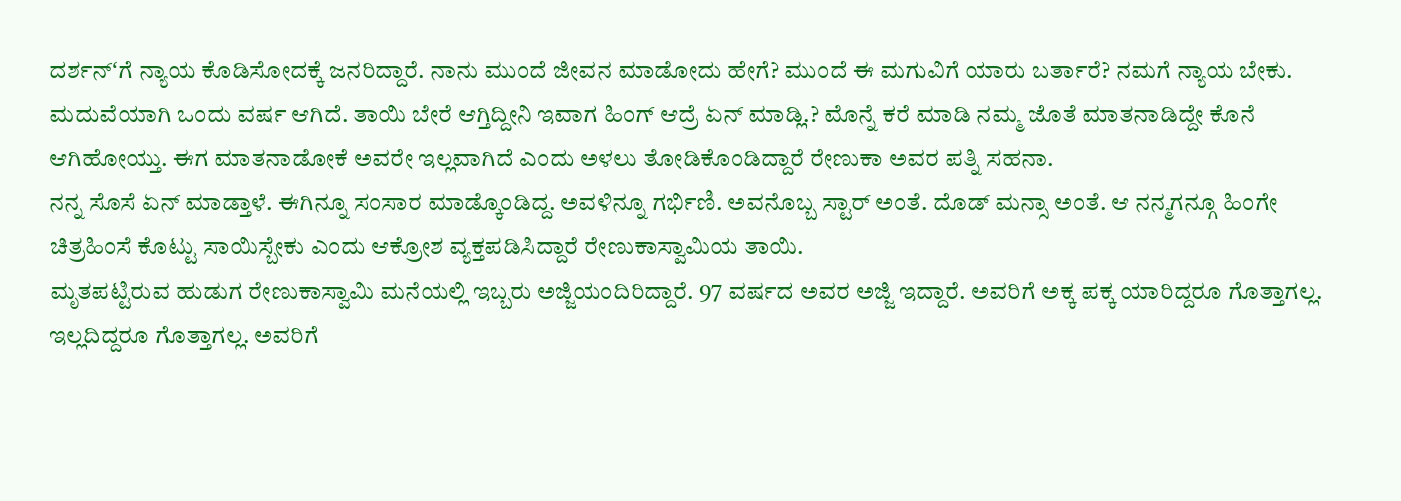ದರ್ಶನ್ʻಗೆ ನ್ಯಾಯ ಕೊಡಿಸೋದಕ್ಕೆ ಜನರಿದ್ದಾರೆ. ನಾನು ಮುಂದೆ ಜೀವನ ಮಾಡೋದು ಹೇಗೆ? ಮುಂದೆ ಈ ಮಗುವಿಗೆ ಯಾರು ಬರ್ತಾರೆ? ನಮಗೆ ನ್ಯಾಯ ಬೇಕು. ಮದುವೆಯಾಗಿ ಒಂದು ವರ್ಷ ಆಗಿದೆ. ತಾಯಿ ಬೇರೆ ಆಗ್ತಿದ್ದೀನಿ ಇವಾಗ ಹಿಂಗ್ ಆದ್ರೆ ಏನ್ ಮಾಡ್ಲಿ.? ಮೊನ್ನೆ ಕರೆ ಮಾಡಿ ನಮ್ಮ ಜೊತೆ ಮಾತನಾಡಿದ್ದೇ ಕೊನೆ ಆಗಿಹೋಯ್ತು. ಈಗ ಮಾತನಾಡೋಕೆ ಅವರೇ ಇಲ್ಲವಾಗಿದೆ ಎಂದು ಅಳಲು ತೋಡಿಕೊಂಡಿದ್ದಾರೆ ರೇಣುಕಾ ಅವರ ಪತ್ನಿ ಸಹನಾ.
ನನ್ನ ಸೊಸೆ ಏನ್ ಮಾಡ್ತಾಳೆ. ಈಗಿನ್ನೂ ಸಂಸಾರ ಮಾಡ್ಕೊಂಡಿದ್ದ. ಅವಳಿನ್ನೂ ಗರ್ಭಿಣಿ. ಅವನೊಬ್ಬ ಸ್ಟಾರ್ ಅಂತೆ. ದೊಡ್ ಮನ್ಸಾ ಅಂತೆ. ಆ ನನ್ಮಗನ್ಗೂ ಹಿಂಗೇ ಚಿತ್ರಹಿಂಸೆ ಕೊಟ್ಟು ಸಾಯಿಸ್ಬೇಕು ಎಂದು ಆಕ್ರೋಶ ವ್ಯಕ್ತಪಡಿಸಿದ್ದಾರೆ ರೇಣುಕಾಸ್ವಾಮಿಯ ತಾಯಿ.
ಮೃತಪಟ್ಟಿರುವ ಹುಡುಗ ರೇಣುಕಾಸ್ವಾಮಿ ಮನೆಯಲ್ಲಿ ಇಬ್ಬರು ಅಜ್ಜಿಯಂದಿರಿದ್ದಾರೆ. 97 ವರ್ಷದ ಅವರ ಅಜ್ಜಿ ಇದ್ದಾರೆ. ಅವರಿಗೆ ಅಕ್ಕ ಪಕ್ಕ ಯಾರಿದ್ದರೂ ಗೊತ್ತಾಗಲ್ಲ. ಇಲ್ಲದಿದ್ದರೂ ಗೊತ್ತಾಗಲ್ಲ. ಅವರಿಗೆ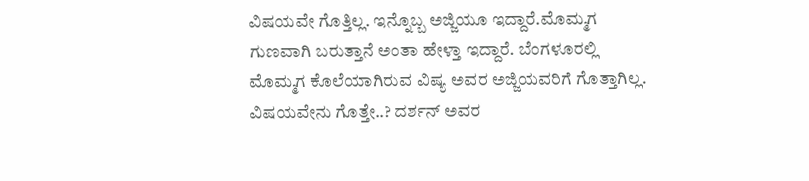ವಿಷಯವೇ ಗೊತ್ತಿಲ್ಲ. ಇನ್ನೊಬ್ಬ ಅಜ್ಜಿಯೂ ಇದ್ದಾರೆ.ಮೊಮ್ಮಗ ಗುಣವಾಗಿ ಬರುತ್ತಾನೆ ಅಂತಾ ಹೇಳ್ತಾ ಇದ್ದಾರೆ. ಬೆಂಗಳೂರಲ್ಲಿ ಮೊಮ್ಮಗ ಕೊಲೆಯಾಗಿರುವ ವಿಷ್ಯ ಅವರ ಅಜ್ಜಿಯವರಿಗೆ ಗೊತ್ತಾಗಿಲ್ಲ.
ವಿಷಯವೇನು ಗೊತ್ತೇ..? ದರ್ಶನ್ ಅವರ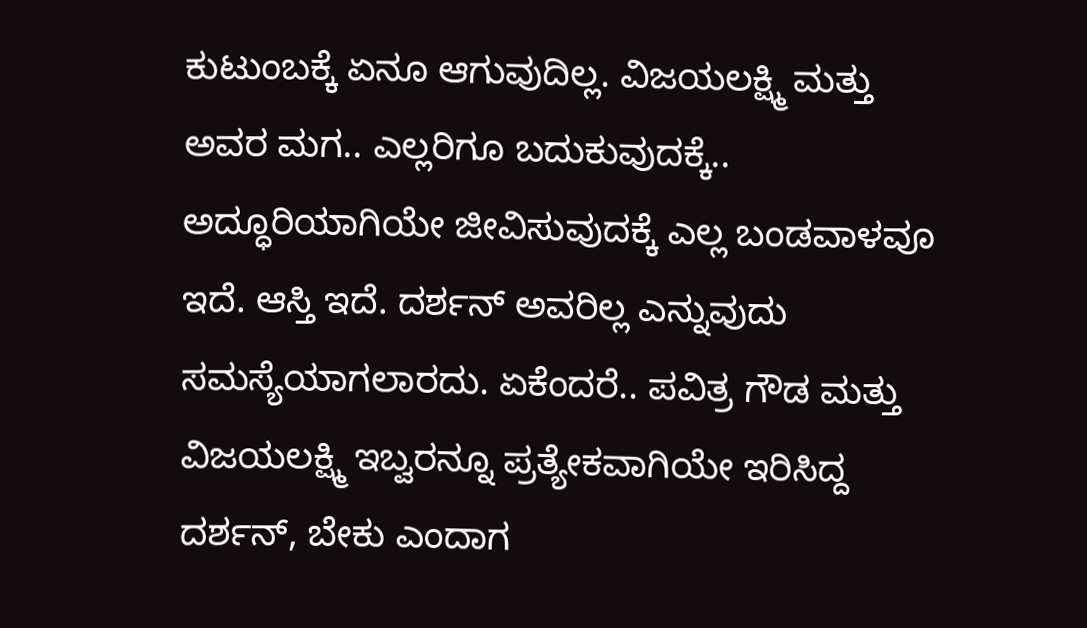ಕುಟುಂಬಕ್ಕೆ ಏನೂ ಆಗುವುದಿಲ್ಲ. ವಿಜಯಲಕ್ಷ್ಮಿ ಮತ್ತು ಅವರ ಮಗ.. ಎಲ್ಲರಿಗೂ ಬದುಕುವುದಕ್ಕೆ.. ಅದ್ಧೂರಿಯಾಗಿಯೇ ಜೀವಿಸುವುದಕ್ಕೆ ಎಲ್ಲ ಬಂಡವಾಳವೂ ಇದೆ. ಆಸ್ತಿ ಇದೆ. ದರ್ಶನ್ ಅವರಿಲ್ಲ ಎನ್ನುವುದು ಸಮಸ್ಯೆಯಾಗಲಾರದು. ಏಕೆಂದರೆ.. ಪವಿತ್ರ ಗೌಡ ಮತ್ತು ವಿಜಯಲಕ್ಷ್ಮಿ ಇಬ್ವರನ್ನೂ ಪ್ರತ್ಯೇಕವಾಗಿಯೇ ಇರಿಸಿದ್ದ ದರ್ಶನ್, ಬೇಕು ಎಂದಾಗ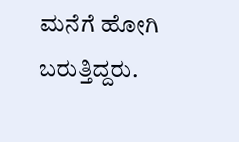ಮನೆಗೆ ಹೋಗಿ ಬರುತ್ತಿದ್ದರು.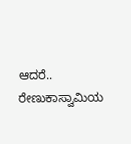ಆದರೆ.. ರೇಣುಕಾಸ್ವಾಮಿಯ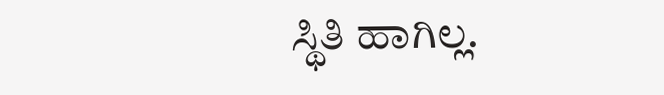ಸ್ಥಿತಿ ಹಾಗಿಲ್ಲ.